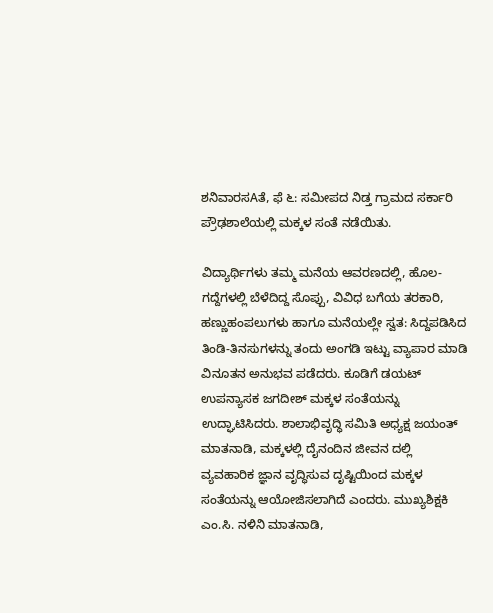ಶನಿವಾರಸAತೆ, ಫೆ ೬: ಸಮೀಪದ ನಿಡ್ತ ಗ್ರಾಮದ ಸರ್ಕಾರಿ ಪ್ರೌಢಶಾಲೆಯಲ್ಲಿ ಮಕ್ಕಳ ಸಂತೆ ನಡೆಯಿತು.

ವಿದ್ಯಾರ್ಥಿಗಳು ತಮ್ಮ ಮನೆಯ ಆವರಣದಲ್ಲಿ, ಹೊಲ-ಗದ್ದೆಗಳಲ್ಲಿ ಬೆಳೆದಿದ್ದ ಸೊಪ್ಪು, ವಿವಿಧ ಬಗೆಯ ತರಕಾರಿ, ಹಣ್ಣುಹಂಪಲುಗಳು ಹಾಗೂ ಮನೆಯಲ್ಲೇ ಸ್ವತ: ಸಿದ್ದಪಡಿಸಿದ ತಿಂಡಿ-ತಿನಸುಗಳನ್ನು ತಂದು ಅಂಗಡಿ ಇಟ್ಟು ವ್ಯಾಪಾರ ಮಾಡಿ ವಿನೂತನ ಅನುಭವ ಪಡೆದರು. ಕೂಡಿಗೆ ಡಯಟ್ ಉಪನ್ಯಾಸಕ ಜಗದೀಶ್ ಮಕ್ಕಳ ಸಂತೆಯನ್ನು ಉದ್ಘಾಟಿಸಿದರು. ಶಾಲಾಭಿವೃದ್ಧಿ ಸಮಿತಿ ಅಧ್ಯಕ್ಷ ಜಯಂತ್ ಮಾತನಾಡಿ, ಮಕ್ಕಳಲ್ಲಿ ದೈನಂದಿನ ಜೀವನ ದಲ್ಲಿ ವ್ಯವಹಾರಿಕ ಜ್ಞಾನ ವೃದ್ಧಿಸುವ ದೃಷ್ಟಿಯಿಂದ ಮಕ್ಕಳ ಸಂತೆಯನ್ನು ಆಯೋಜಿಸಲಾಗಿದೆ ಎಂದರು. ಮುಖ್ಯಶಿಕ್ಷಕಿ ಎಂ.ಸಿ. ನಳಿನಿ ಮಾತನಾಡಿ,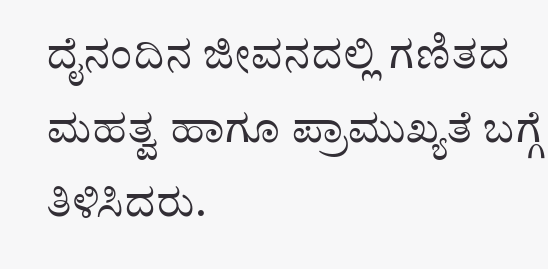ದೈನಂದಿನ ಜೀವನದಲ್ಲಿ ಗಣಿತದ ಮಹತ್ವ ಹಾಗೂ ಪ್ರಾಮುಖ್ಯತೆ ಬಗ್ಗೆ ತಿಳಿಸಿದರು.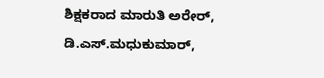ಶಿಕ್ಷಕರಾದ ಮಾರುತಿ ಅರೇರ್, ಡಿ.ಎಸ್.ಮಧುಕುಮಾರ್,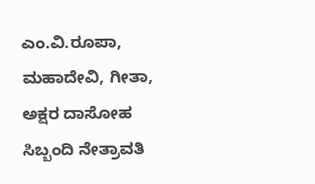ಎಂ.ವಿ.ರೂಪಾ, ಮಹಾದೇವಿ, ಗೀತಾ, ಅಕ್ಷರ ದಾಸೋಹ ಸಿಬ್ಬಂದಿ ನೇತ್ರಾವತಿ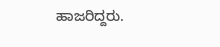ಹಾಜರಿದ್ದರು.